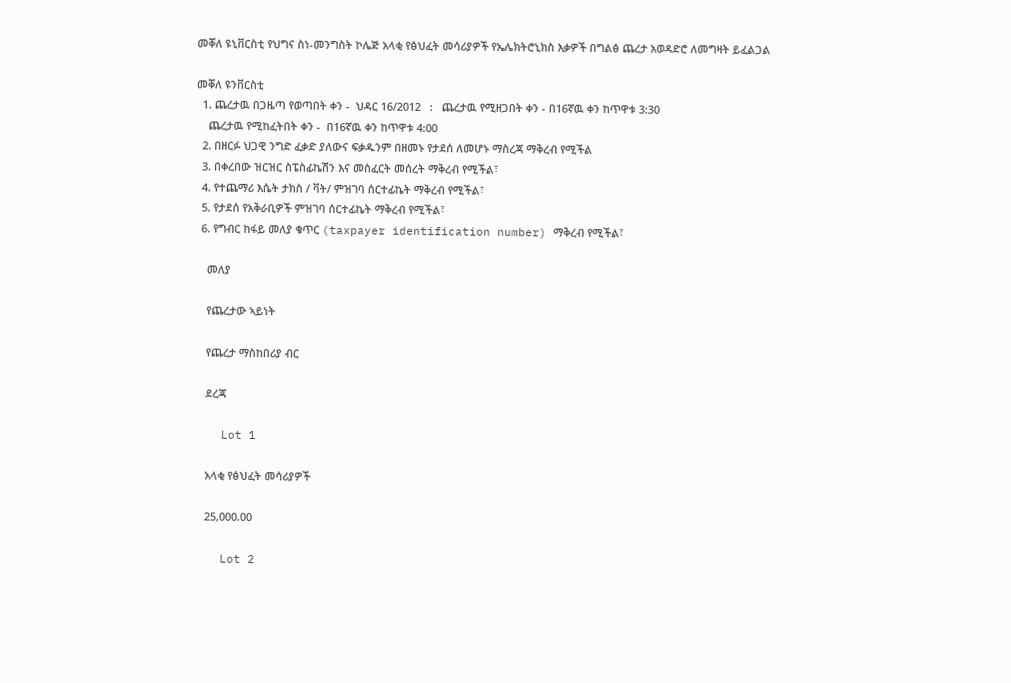መቐለ ዩኒቨርስቲ የህግና ስነ-መንግስት ኮሌጅ አላቂ የፅህፈት መሳሪያዎች የኤሌክትሮኒክስ እቃዎች በግልፅ ጨረታ አወዳድሮ ለመግዛት ይፈልጋል

መቐለ ዩንቨርስቲ
  1. ጨረታዉ በጋዜጣ የወጣበት ቀን -  ህዳር 16/2012   :   ጨረታዉ የሚዘጋበት ቀን - በ16ኛዉ ቀን ከጥዋቱ 3:30
    ጨረታዉ የሚከፈትበት ቀን -  በ16ኛዉ ቀን ከጥዋቱ 4:00
  2. በዘርፉ ህጋዊ ንግድ ፈቃድ ያለውና ፍቃዱንም በዘመኑ የታደሰ ለመሆኑ ማስረጃ ማቅረብ የሚችል
  3. በቀረበው ዝርዝር ስፔስፊኬሽን እና መስፈርት መሰረት ማቅረብ የሚችል፣
  4. የተጨማሪ እሴት ታክስ / ቫት/ ምዝገባ ሰርተፊኬት ማቅረብ የሚችል፣
  5. የታደሰ የአቅራቢዎች ምዝገባ ሰርተፊኬት ማቅረብ የሚችል፣
  6. የግብር ከፋይ መለያ ቁጥር (taxpayer identification number) ማቅረብ የሚችል፣

    መለያ

    የጨረታው ኣይነት

    የጨረታ ማስከበሪያ ብር

    ደረጃ

    Lot 1

    አላቂ የፅህፈት መሳሪያዎች

    25,000.00

    Lot 2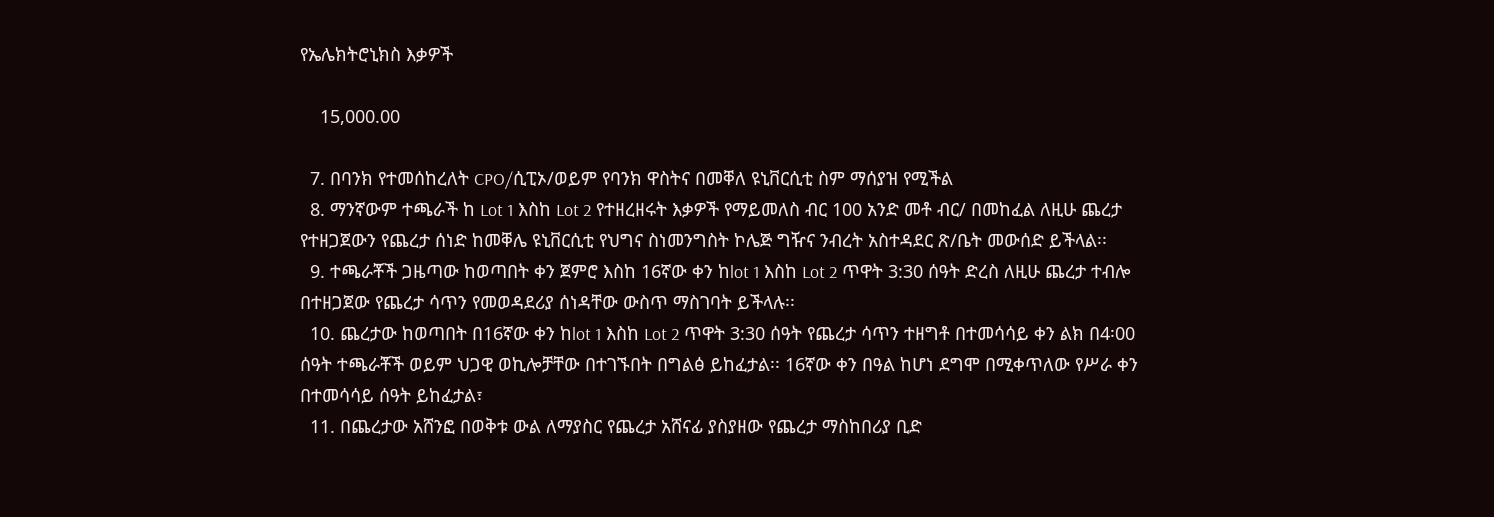የኤሌክትሮኒክስ እቃዎች

    15,000.00

  7. በባንክ የተመሰከረለት CPO/ሲፒኦ/ወይም የባንክ ዋስትና በመቐለ ዩኒቨርሲቲ ስም ማሰያዝ የሚችል
  8. ማንኛውም ተጫራች ከ Lot 1 እስከ Lot 2 የተዘረዘሩት እቃዎች የማይመለስ ብር 100 አንድ መቶ ብር/ በመከፈል ለዚሁ ጨረታ የተዘጋጀውን የጨረታ ሰነድ ከመቐሌ ዩኒቨርሲቲ የህግና ስነመንግስት ኮሌጅ ግዥና ንብረት አስተዳደር ጽ/ቤት መውሰድ ይችላል፡፡
  9. ተጫራቾች ጋዜጣው ከወጣበት ቀን ጀምሮ እስከ 16ኛው ቀን ከlot 1 እስከ Lot 2 ጥዋት 3:30 ሰዓት ድረስ ለዚሁ ጨረታ ተብሎ በተዘጋጀው የጨረታ ሳጥን የመወዳደሪያ ሰነዳቸው ውስጥ ማስገባት ይችላሉ፡፡
  10. ጨረታው ከወጣበት በ16ኛው ቀን ከlot 1 እስከ Lot 2 ጥዋት 3:30 ሰዓት የጨረታ ሳጥን ተዘግቶ በተመሳሳይ ቀን ልክ በ4፡00 ሰዓት ተጫራቾች ወይም ህጋዊ ወኪሎቻቸው በተገኙበት በግልፅ ይከፈታል፡፡ 16ኛው ቀን በዓል ከሆነ ደግሞ በሚቀጥለው የሥራ ቀን በተመሳሳይ ሰዓት ይከፈታል፣
  11. በጨረታው አሸንፎ በወቅቱ ውል ለማያስር የጨረታ አሸናፊ ያስያዘው የጨረታ ማስከበሪያ ቢድ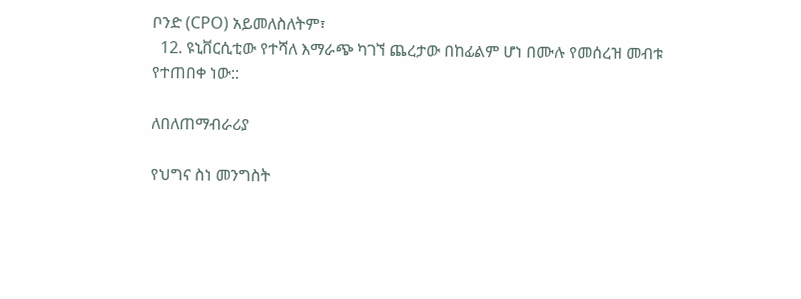ቦንድ (CPO) አይመለስለትም፣
  12. ዩኒቨርሲቲው የተሻለ እማራጭ ካገኘ ጨረታው በከፊልም ሆነ በሙሉ የመሰረዝ መብቱ የተጠበቀ ነው::

ለበለጠማብራሪያ

የህግና ስነ መንግስት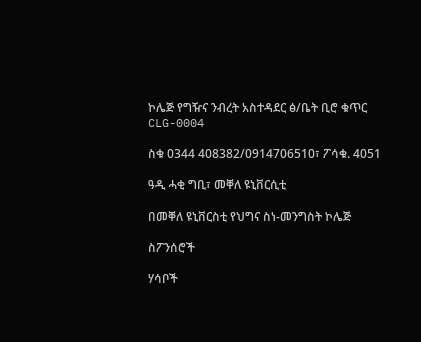ኮሌጅ የግዥና ንብረት አስተዳደር ፅ/ቤት ቢሮ ቁጥር CLG-0004

ስቁ 0344 408382/0914706510፣ ፖሳቁ. 4051

ዓዲ ሓቂ ግቢ፣ መቐለ ዩኒቨርሲቲ

በመቐለ ዩኒቨርስቲ የህግና ስነ-መንግስት ኮሌጅ

ስፖንሰሮች

ሃሳቦች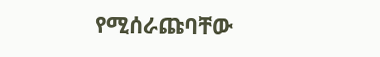የሚሰራጩባቸው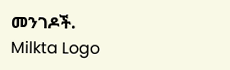መንገዶች.
Milkta Logo